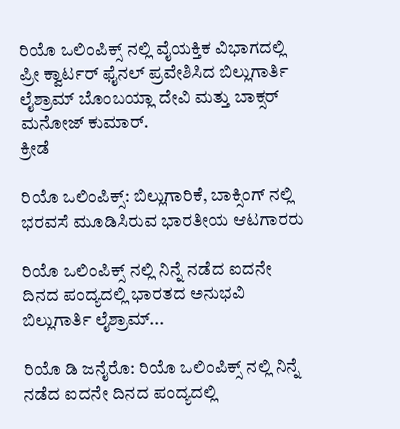ರಿಯೊ ಒಲಿಂಪಿಕ್ಸ್ ನಲ್ಲಿ ವೈಯಕ್ತಿಕ ವಿಭಾಗದಲ್ಲಿ ಪ್ರೀ ಕ್ವಾರ್ಟರ್ ಫೈನಲ್ ಪ್ರವೇಶಿಸಿದ ಬಿಲ್ಲುಗಾರ್ತಿ ಲೈಶ್ರಾಮ್ ಬೊಂಬಯ್ಲಾ ದೇವಿ ಮತ್ತು ಬಾಕ್ಸರ್ ಮನೋಜ್ ಕುಮಾರ್.
ಕ್ರೀಡೆ

ರಿಯೊ ಒಲಿಂಪಿಕ್ಸ್: ಬಿಲ್ಲುಗಾರಿಕೆ, ಬಾಕ್ಸಿಂಗ್ ನಲ್ಲಿ ಭರವಸೆ ಮೂಡಿಸಿರುವ ಭಾರತೀಯ ಆಟಗಾರರು

ರಿಯೊ ಒಲಿಂಪಿಕ್ಸ್ ನಲ್ಲಿ ನಿನ್ನೆ ನಡೆದ ಐದನೇ ದಿನದ ಪಂದ್ಯದಲ್ಲಿ ಭಾರತದ ಅನುಭವಿ ಬಿಲ್ಲುಗಾರ್ತಿ ಲೈಶ್ರಾಮ್...

ರಿಯೊ ಡಿ ಜನೈರೊ: ರಿಯೊ ಒಲಿಂಪಿಕ್ಸ್ ನಲ್ಲಿ ನಿನ್ನೆ ನಡೆದ ಐದನೇ ದಿನದ ಪಂದ್ಯದಲ್ಲಿ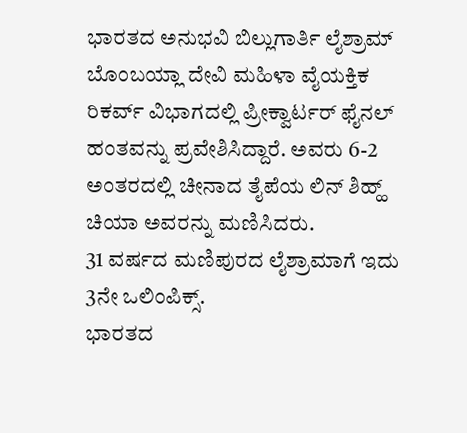ಭಾರತದ ಅನುಭವಿ ಬಿಲ್ಲುಗಾರ್ತಿ ಲೈಶ್ರಾಮ್ ಬೊಂಬಯ್ಲಾ ದೇವಿ ಮಹಿಳಾ ವೈಯಕ್ತಿಕ ರಿಕರ್ವ್ ವಿಭಾಗದಲ್ಲಿ ಪ್ರೀಕ್ವಾರ್ಟರ್ ಫೈನಲ್ ಹಂತವನ್ನು ಪ್ರವೇಶಿಸಿದ್ದಾರೆ. ಅವರು 6-2 ಅಂತರದಲ್ಲಿ ಚೀನಾದ ತೈಪೆಯ ಲಿನ್ ಶಿಹ್ಹ್ ಚಿಯಾ ಅವರನ್ನು ಮಣಿಸಿದರು.
31 ವರ್ಷದ ಮಣಿಪುರದ ಲೈಶ್ರಾಮಾಗೆ ಇದು 3ನೇ ಒಲಿಂಪಿಕ್ಸ್.
ಭಾರತದ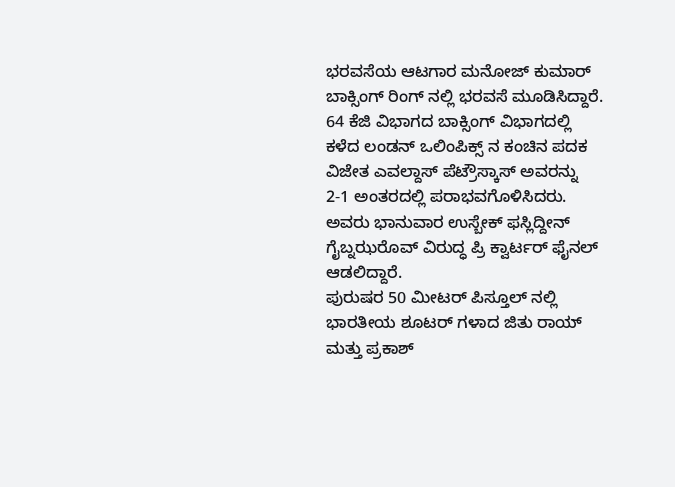ಭರವಸೆಯ ಆಟಗಾರ ಮನೋಜ್ ಕುಮಾರ್ ಬಾಕ್ಸಿಂಗ್ ರಿಂಗ್ ನಲ್ಲಿ ಭರವಸೆ ಮೂಡಿಸಿದ್ದಾರೆ. 64 ಕೆಜಿ ವಿಭಾಗದ ಬಾಕ್ಸಿಂಗ್ ವಿಭಾಗದಲ್ಲಿ ಕಳೆದ ಲಂಡನ್ ಒಲಿಂಪಿಕ್ಸ್ ನ ಕಂಚಿನ ಪದಕ ವಿಜೇತ ಎವಲ್ದಾಸ್ ಪೆಟ್ರೌಸ್ಕಾಸ್ ಅವರನ್ನು 2-1 ಅಂತರದಲ್ಲಿ ಪರಾಭವಗೊಳಿಸಿದರು. ಅವರು ಭಾನುವಾರ ಉಸ್ಬೇಕ್ ಫಸ್ಲಿದ್ದೀನ್ ಗೈಬ್ನಝರೊವ್ ವಿರುದ್ಧ ಪ್ರಿ ಕ್ವಾರ್ಟರ್ ಫೈನಲ್ ಆಡಲಿದ್ದಾರೆ.
ಪುರುಷರ 50 ಮೀಟರ್ ಪಿಸ್ತೂಲ್ ನಲ್ಲಿ ಭಾರತೀಯ ಶೂಟರ್ ಗಳಾದ ಜಿತು ರಾಯ್ ಮತ್ತು ಪ್ರಕಾಶ್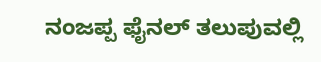ನಂಜಪ್ಪ ಫೈನಲ್ ತಲುಪುವಲ್ಲಿ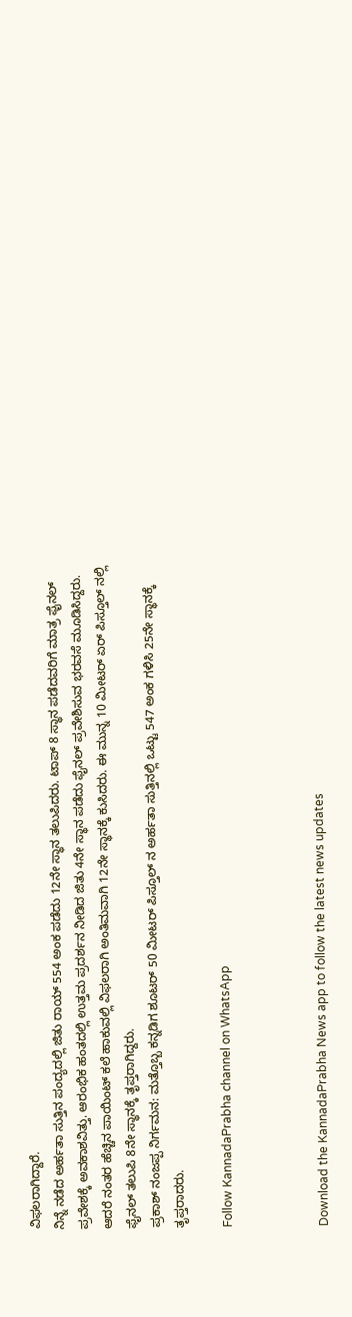ವಿಫಲರಾಗಿದ್ದಾರೆ.
ನಿನ್ನೆ ನಡೆದ ಅರ್ಹತಾ ಸುತ್ತಿನ ಪಂದ್ಯದಲ್ಲಿ ಜಿತು ರಾಯ್ 554 ಅಂಕ ಪಡೆದು 12ನೇ ಸ್ಥಾನ ತಲುಪಿದರು. ಟಾಪ್ 8 ಸ್ಥಾನ ಪಡೆದವರಿಗೆ ಮಾತ್ರ ಫೈನಲ್ ಪ್ರವೇಶಕ್ಕೆ ಅವಕಾಶವಿತ್ತು. ಆರಂಭಿಕ ಹಂತದಲ್ಲಿ ಉತ್ತಮ ಪ್ರದರ್ಶನ ನೀಡಿದ ಜಿತು 4ನೇ ಸ್ಥಾನ ಪಡೆದು ಫೈನಲ್ ಪ್ರವೇಶಿಸುವ ಭರವಸೆ ಮೂಡಿಸಿದ್ದರು. ಆದರೆ ನಂತರ ಹೆಚ್ಚಿನ ಪಾಯಿಂಟ್ ಕಲೆ ಹಾಕುವಲ್ಲಿ ವಿಫಲರಾಗಿ ಅಂತಿಮವಾಗಿ 12ನೇ ಸ್ಥಾನಕ್ಕೆ ಕುಸಿದರು. ಈ ಮುನ್ನ 10 ಮೀಟರ್ ಏರ್ ಪಿಸ್ತೂಲ್ ನಲ್ಲಿ ಫೈನಲ್ ತಲುಪಿ 8ನೇ ಸ್ಥಾನಕ್ಕೆ ತೃಪ್ತರಾಗಿದ್ದರು.
ಪ್ರಕಾಶ್ ನಂಜಪ್ಪ ನಿರ್ಗಮನ: ಮತ್ತೊಬ್ಬ ಕನ್ನಡಿಗ ಶೂಟರ್ 50 ಮೀಟರ್ ಪಿಸ್ತೂಲ್ ನ ಅರ್ಹತಾ ಸುತ್ತಿನಲ್ಲಿ ಒಟ್ಟು 547 ಅಂಕ ಗಳಿಸಿ 25ನೇ ಸ್ಥಾನಕ್ಕೆ ತೃಪ್ತರಾದರು.

Follow KannadaPrabha channel on WhatsApp



Download the KannadaPrabha News app to follow the latest news updates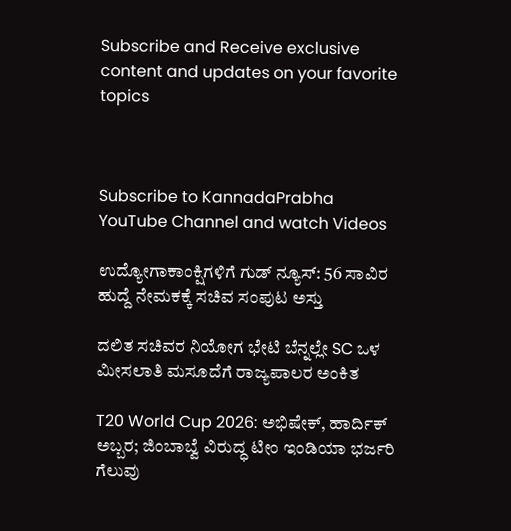Subscribe and Receive exclusive content and updates on your favorite topics



Subscribe to KannadaPrabha YouTube Channel and watch Videos

ಉದ್ಯೋಗಾಕಾಂಕ್ಷಿಗಳಿಗೆ ಗುಡ್ ನ್ಯೂಸ್: 56 ಸಾವಿರ ಹುದ್ದೆ ನೇಮಕಕ್ಕೆ ಸಚಿವ ಸಂಪುಟ ಅಸ್ತು

ದಲಿತ ಸಚಿವರ ನಿಯೋಗ ಭೇಟಿ ಬೆನ್ನಲ್ಲೇ SC ಒಳ ಮೀಸಲಾತಿ ಮಸೂದೆಗೆ ರಾಜ್ಯಪಾಲರ ಅಂಕಿತ

T20 World Cup 2026: ಅಭಿಷೇಕ್, ಹಾರ್ದಿಕ್ ಅಬ್ಬರ; ಜಿಂಬಾಬ್ವೆ ವಿರುದ್ಧ ಟೀಂ ಇಂಡಿಯಾ ಭರ್ಜರಿ ಗೆಲುವು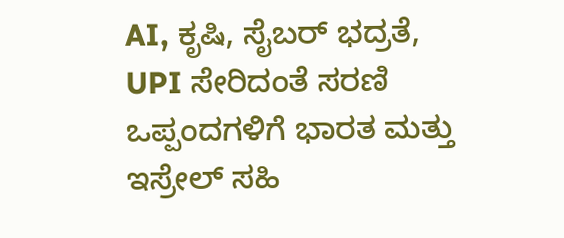AI, ಕೃಷಿ, ಸೈಬರ್ ಭದ್ರತೆ, UPI ಸೇರಿದಂತೆ ಸರಣಿ ಒಪ್ಪಂದಗಳಿಗೆ ಭಾರತ ಮತ್ತು ಇಸ್ರೇಲ್ ಸಹಿ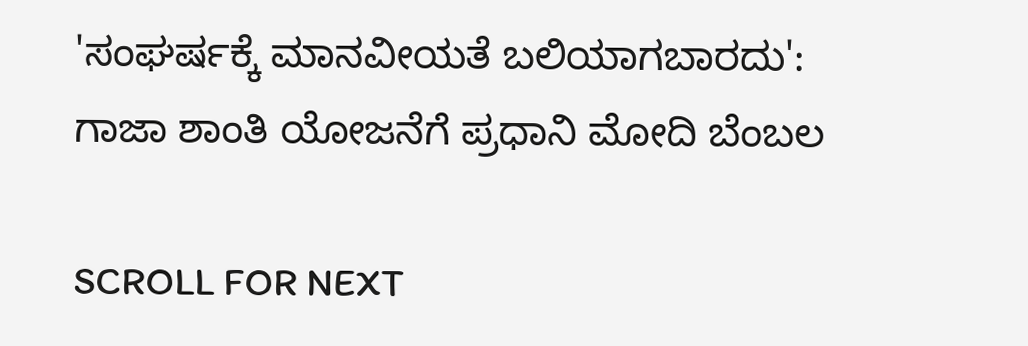'ಸಂಘರ್ಷಕ್ಕೆ ಮಾನವೀಯತೆ ಬಲಿಯಾಗಬಾರದು': ಗಾಜಾ ಶಾಂತಿ ಯೋಜನೆಗೆ ಪ್ರಧಾನಿ ಮೋದಿ ಬೆಂಬಲ

SCROLL FOR NEXT